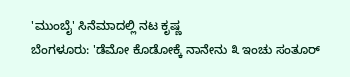'ಮುಂಬೈ' ಸಿನೆಮಾದಲ್ಲಿ ನಟ ಕೃಷ್ಣ
ಬೆಂಗಳೂರು: 'ಡೆಮೋ ಕೊಡೋಕ್ಕೆ ನಾನೇನು ೩ ಇಂಚು ಸಂತೂರ್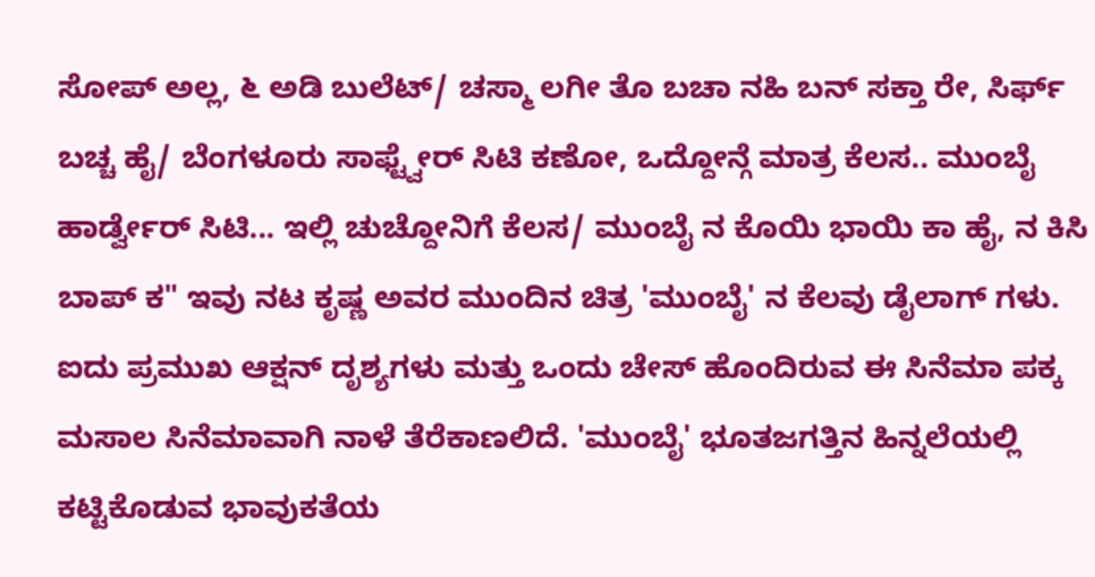ಸೋಪ್ ಅಲ್ಲ, ೬ ಅಡಿ ಬುಲೆಟ್/ ಚಸ್ಮಾ ಲಗೀ ತೊ ಬಚಾ ನಹಿ ಬನ್ ಸಕ್ತಾ ರೇ, ಸಿರ್ಫ್ ಬಚ್ಚ ಹೈ/ ಬೆಂಗಳೂರು ಸಾಫ್ಟ್ವೇರ್ ಸಿಟಿ ಕಣೋ, ಒದ್ದೋನ್ಗೆ ಮಾತ್ರ ಕೆಲಸ.. ಮುಂಬೈ ಹಾರ್ಡ್ವೇರ್ ಸಿಟಿ... ಇಲ್ಲಿ ಚುಚ್ದೋನಿಗೆ ಕೆಲಸ/ ಮುಂಬೈ ನ ಕೊಯಿ ಭಾಯಿ ಕಾ ಹೈ, ನ ಕಿಸಿ ಬಾಪ್ ಕ" ಇವು ನಟ ಕೃಷ್ಣ ಅವರ ಮುಂದಿನ ಚಿತ್ರ 'ಮುಂಬೈ' ನ ಕೆಲವು ಡೈಲಾಗ್ ಗಳು.
ಐದು ಪ್ರಮುಖ ಆಕ್ಷನ್ ದೃಶ್ಯಗಳು ಮತ್ತು ಒಂದು ಚೇಸ್ ಹೊಂದಿರುವ ಈ ಸಿನೆಮಾ ಪಕ್ಕ ಮಸಾಲ ಸಿನೆಮಾವಾಗಿ ನಾಳೆ ತೆರೆಕಾಣಲಿದೆ. 'ಮುಂಬೈ' ಭೂತಜಗತ್ತಿನ ಹಿನ್ನಲೆಯಲ್ಲಿ ಕಟ್ಟಿಕೊಡುವ ಭಾವುಕತೆಯ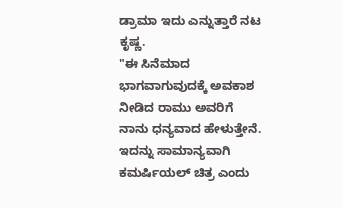ಡ್ರಾಮಾ ಇದು ಎನ್ನುತ್ತಾರೆ ನಟ ಕೃಷ್ಣ.
"ಈ ಸಿನೆಮಾದ ಭಾಗವಾಗುವುದಕ್ಕೆ ಅವಕಾಶ ನೀಡಿದ ರಾಮು ಅವರಿಗೆ ನಾನು ಧನ್ಯವಾದ ಹೇಳುತ್ತೇನೆ. ಇದನ್ನು ಸಾಮಾನ್ಯವಾಗಿ ಕಮರ್ಷಿಯಲ್ ಚಿತ್ರ ಎಂದು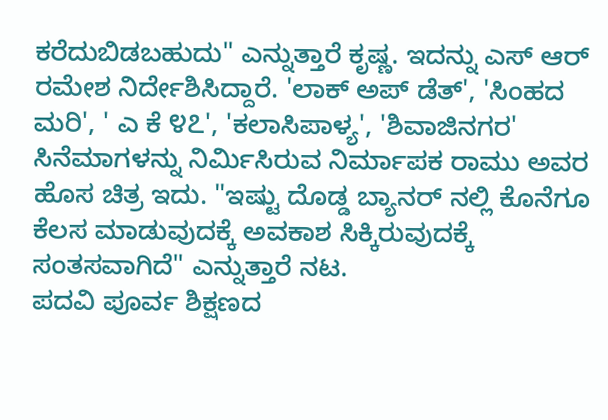ಕರೆದುಬಿಡಬಹುದು" ಎನ್ನುತ್ತಾರೆ ಕೃಷ್ಣ. ಇದನ್ನು ಎಸ್ ಆರ್ ರಮೇಶ ನಿರ್ದೇಶಿಸಿದ್ದಾರೆ. 'ಲಾಕ್ ಅಪ್ ಡೆತ್', 'ಸಿಂಹದ ಮರಿ', ' ಎ ಕೆ ೪೭', 'ಕಲಾಸಿಪಾಳ್ಯ', 'ಶಿವಾಜಿನಗರ' ಸಿನೆಮಾಗಳನ್ನು ನಿರ್ಮಿಸಿರುವ ನಿರ್ಮಾಪಕ ರಾಮು ಅವರ ಹೊಸ ಚಿತ್ರ ಇದು. "ಇಷ್ಟು ದೊಡ್ಡ ಬ್ಯಾನರ್ ನಲ್ಲಿ ಕೊನೆಗೂ ಕೆಲಸ ಮಾಡುವುದಕ್ಕೆ ಅವಕಾಶ ಸಿಕ್ಕಿರುವುದಕ್ಕೆ ಸಂತಸವಾಗಿದೆ" ಎನ್ನುತ್ತಾರೆ ನಟ.
ಪದವಿ ಪೂರ್ವ ಶಿಕ್ಷಣದ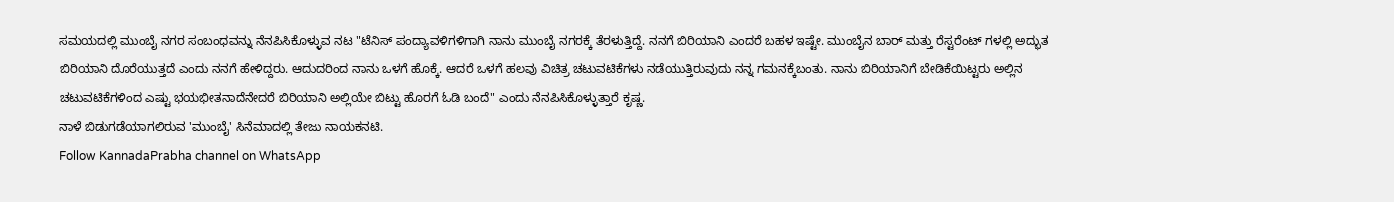ಸಮಯದಲ್ಲಿ ಮುಂಬೈ ನಗರ ಸಂಬಂಧವನ್ನು ನೆನಪಿಸಿಕೊಳ್ಳುವ ನಟ "ಟೆನಿಸ್ ಪಂದ್ಯಾವಳಿಗಳಿಗಾಗಿ ನಾನು ಮುಂಬೈ ನಗರಕ್ಕೆ ತೆರಳುತ್ತಿದ್ದೆ. ನನಗೆ ಬಿರಿಯಾನಿ ಎಂದರೆ ಬಹಳ ಇಷ್ಟೇ. ಮುಂಬೈನ ಬಾರ್ ಮತ್ತು ರೆಸ್ಟರೆಂಟ್ ಗಳಲ್ಲಿ ಅದ್ಭುತ ಬಿರಿಯಾನಿ ದೊರೆಯುತ್ತದೆ ಎಂದು ನನಗೆ ಹೇಳಿದ್ದರು. ಆದುದರಿಂದ ನಾನು ಒಳಗೆ ಹೊಕ್ಕೆ. ಆದರೆ ಒಳಗೆ ಹಲವು ವಿಚಿತ್ರ ಚಟುವಟಿಕೆಗಳು ನಡೆಯುತ್ತಿರುವುದು ನನ್ನ ಗಮನಕ್ಕೆಬಂತು. ನಾನು ಬಿರಿಯಾನಿಗೆ ಬೇಡಿಕೆಯಿಟ್ಟರು ಅಲ್ಲಿನ ಚಟುವಟಿಕೆಗಳಿಂದ ಎಷ್ಟು ಭಯಭೀತನಾದೆನೇದರೆ ಬಿರಿಯಾನಿ ಅಲ್ಲಿಯೇ ಬಿಟ್ಟು ಹೊರಗೆ ಓಡಿ ಬಂದೆ" ಎಂದು ನೆನಪಿಸಿಕೊಳ್ಳುತ್ತಾರೆ ಕೃಷ್ಣ.
ನಾಳೆ ಬಿಡುಗಡೆಯಾಗಲಿರುವ 'ಮುಂಬೈ' ಸಿನೆಮಾದಲ್ಲಿ ತೇಜು ನಾಯಕನಟಿ.
Follow KannadaPrabha channel on WhatsApp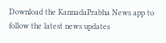Download the KannadaPrabha News app to follow the latest news updates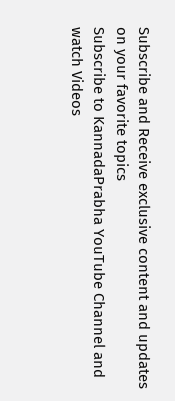Subscribe and Receive exclusive content and updates on your favorite topics
Subscribe to KannadaPrabha YouTube Channel and watch Videos